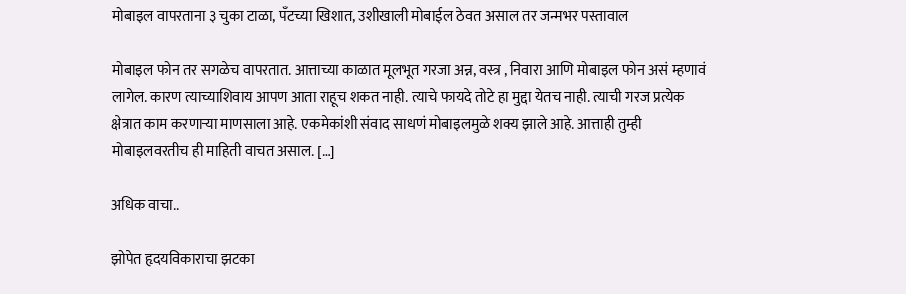मोबाइल वापरताना ३ चुका टाळा, पँटच्या खिशात, उशीखाली मोबाईल ठेवत असाल तर जन्मभर पस्तावाल

मोबाइल फोन तर सगळेच वापरतात. आत्ताच्या काळात मूलभूत गरजा अन्न, वस्त्र , निवारा आणि मोबाइल फोन असं म्हणावं लागेल. कारण त्याच्याशिवाय आपण आता राहूच शकत नाही. त्याचे फायदे तोटे हा मुद्दा येतच नाही. त्याची गरज प्रत्येक क्षेत्रात काम करणाऱ्या माणसाला आहे. एकमेकांशी संवाद साधणं मोबाइलमुळे शक्य झाले आहे. आत्ताही तुम्ही मोबाइलवरतीच ही माहिती वाचत असाल. […]

अधिक वाचा..

झोपेत हृदयविकाराचा झटका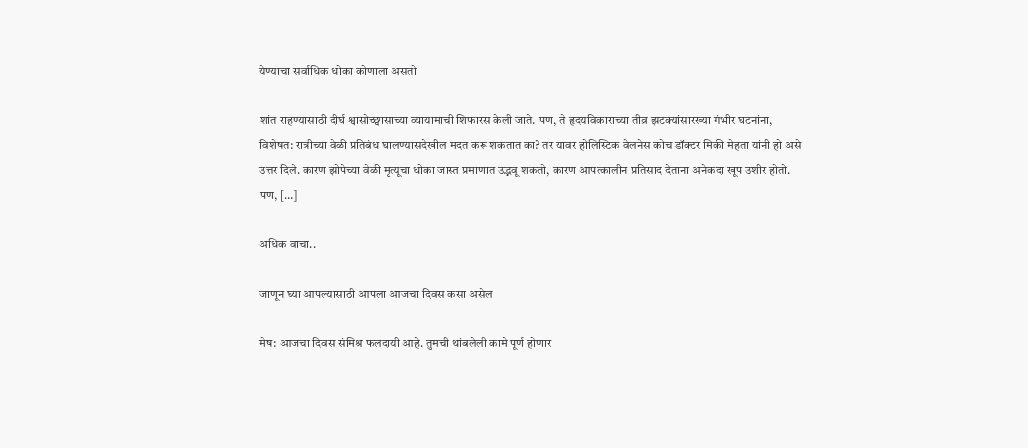येण्याचा सर्वाधिक धोका कोणाला असतो

शांत राहण्यासाठी दीर्घ श्वासोच्छ्वासाच्या व्यायामाची शिफारस केली जाते. पण, ते हृदयविकाराच्या तीव्र झटक्यांसारख्या गंभीर घटनांना, विशेषत: रात्रीच्या वेळी प्रतिबंध घालण्यासदेखील मदत करू शकतात का? तर यावर होलिस्टिक वेलनेस कोच डॉक्टर मिकी मेहता यांनी हो असे उत्तर दिले. कारण झोपेच्या वेळी मृत्यूचा धोका जास्त प्रमाणात उद्भवू शकतो, कारण आपत्कालीन प्रतिसाद देताना अनेकदा खूप उशीर होतो. पण, […]

अधिक वाचा..

जाणून घ्या आपल्यासाठी आपला आजचा दिवस कसा असेल

मेष: आजचा दिवस संमिश्र फलदायी आहे. तुमची थांबलेली कामे पूर्ण होणार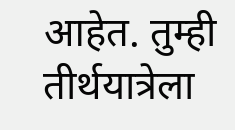आहेत. तुम्ही तीर्थयात्रेला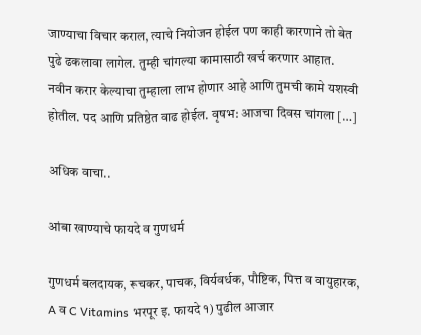जाण्याचा विचार कराल, त्याचे नियोजन होईल पण काही कारणाने तो बेत पुढे ढकलावा लागेल. तुम्ही चांगल्या कामासाठी खर्च करणार आहात. नवीन करार केल्याचा तुम्हाला लाभ होणार आहे आणि तुमची कामे यशस्वी होतील. पद आणि प्रतिष्ठेत वाढ होईल. वृषभ: आजचा दिवस चांगला […]

अधिक वाचा..

आंबा खाण्याचे फायदे व गुणधर्म

गुणधर्म बलदायक, रूचकर, पाचक, विर्यवर्धक, पौष्टिक, पित्त व वायुहारक, A व C Vitamins भरपूर इ. फायदे १) पुढील आजार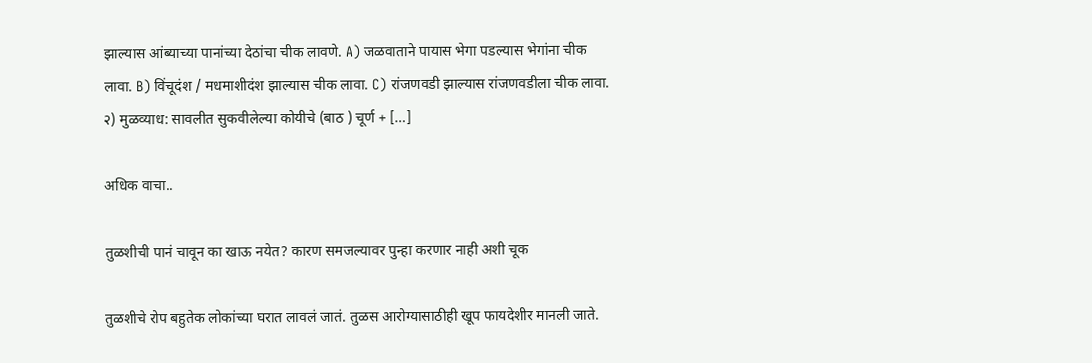झाल्यास आंब्याच्या पानांच्या देठांचा चीक लावणे. A) जळवाताने पायास भेगा पडल्यास भेगांना चीक लावा. B) विंचूदंश / मधमाशीदंश झाल्यास चीक लावा. C) रांजणवडी झाल्यास रांजणवडीला चीक लावा. २) मुळव्याध: सावलीत सुकवीलेल्या कोयीचे (बाठ ) चूर्ण + […]

अधिक वाचा..

तुळशीची पानं चावून का खाऊ नयेत? कारण समजल्यावर पुन्हा करणार नाही अशी चूक

तुळशीचे रोप बहुतेक लोकांच्या घरात लावलं जातं. तुळस आरोग्यासाठीही खूप फायदेशीर मानली जाते.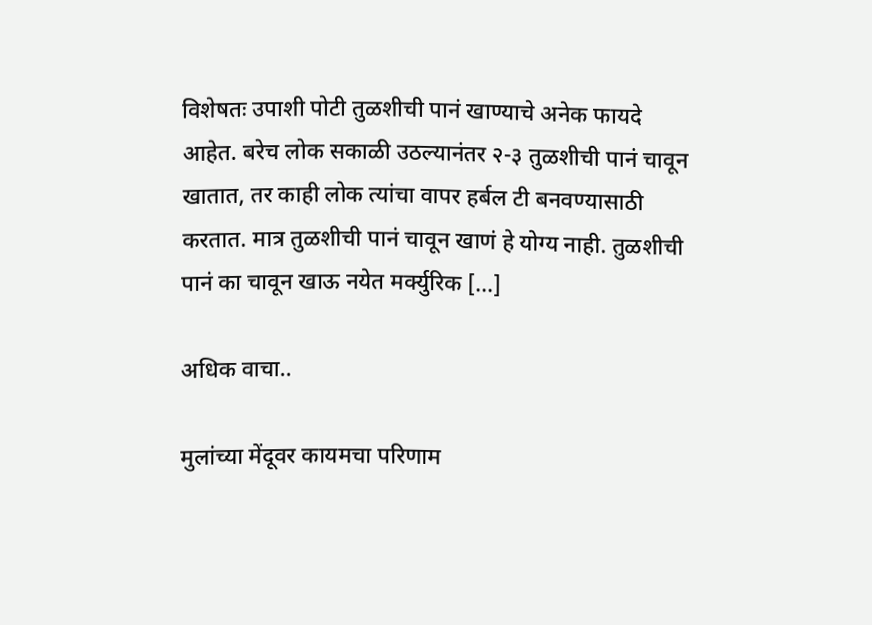विशेषतः उपाशी पोटी तुळशीची पानं खाण्याचे अनेक फायदे आहेत. बरेच लोक सकाळी उठल्यानंतर २-३ तुळशीची पानं चावून खातात, तर काही लोक त्यांचा वापर हर्बल टी बनवण्यासाठी करतात. मात्र तुळशीची पानं चावून खाणं हे योग्य नाही. तुळशीची पानं का चावून खाऊ नयेत मर्क्युरिक […]

अधिक वाचा..

मुलांच्या मेंदूवर कायमचा परिणाम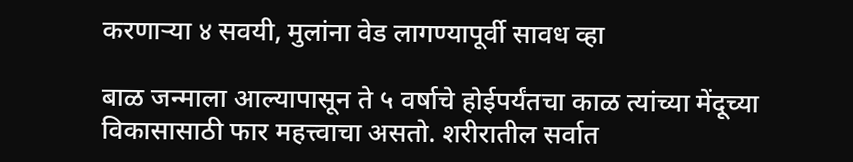करणाऱ्या ४ सवयी, मुलांना वेड लागण्यापूर्वी सावध व्हा

बाळ जन्माला आल्यापासून ते ५ वर्षाचे होईपर्यंतचा काळ त्यांच्या मेंदूच्या विकासासाठी फार महत्त्वाचा असतो. शरीरातील सर्वात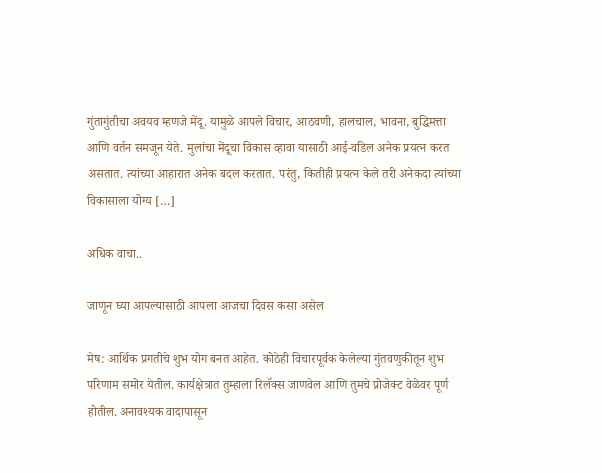गुंतागुंतीचा अवयव म्हणजे मेंदू. यामुळे आपले विचार, आठवणी, हालचाल, भावना, बुद्धिमत्ता आणि वर्तन समजून येते. मुलांचा मेंदूचा विकास व्हावा यासाठी आई-वडिल अनेक प्रयत्न करत असतात. त्यांच्या आहारात अनेक बदल करतात. परंतु, कितीही प्रयत्न केले तरी अनेकदा त्यांच्या विकासाला योग्य […]

अधिक वाचा..

जाणून घ्या आपल्यासाठी आपला आजचा दिवस कसा असेल

मेष: आर्थिक प्रगतीचे शुभ योग बनत आहेत. कोठेही विचारपूर्वक केलेल्या गुंतवणुकीतून शुभ परिणाम समोर येतील. कार्यक्षेत्रात तुम्हाला रिलॅक्स जाणवेल आणि तुमचे प्रोजेक्ट वेळेवर पूर्ण होतील. अनावश्यक वादापासून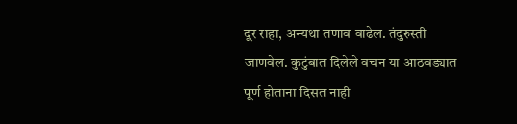दूर राहा, अन्यथा तणाव वाढेल. तंदुरुस्ती जाणवेल. कुटुंबात दिलेले वचन या आठवड्यात पूर्ण होताना दिसत नाही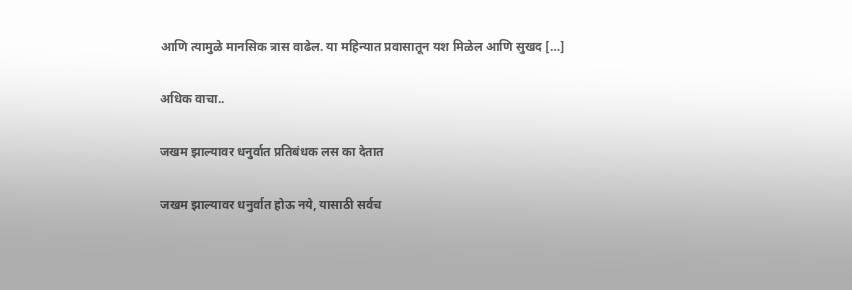आणि त्यामुळे मानसिक त्रास वाढेल. या महिन्यात प्रवासातून यश मिळेल आणि सुखद […]

अधिक वाचा..

जखम झाल्यावर धनुर्वात प्रतिबंधक लस का देतात

जखम झाल्यावर धनुर्वात होऊ नये, यासाठी सर्वच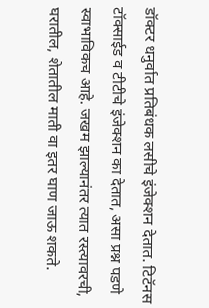डॉक्टर धनुर्वात प्रतिबंधक लसीचे इंजेक्शन देतात. टिटॅनस टॉक्साईड व टीटीचे इंजेक्शन का देतात, असा प्रश्न पडणे स्वाभाविकच आहे. जखम झाल्यानंतर त्यात रस्त्यावरची, घरातील, शेतातील माती वा इतर घाण जाऊ शकते.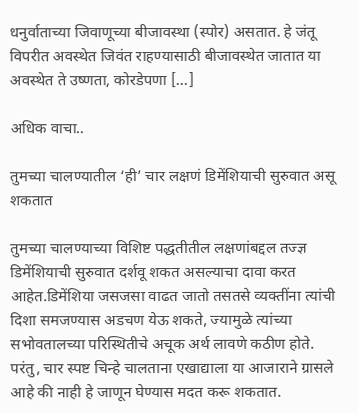धनुर्वाताच्या जिवाणूच्या बीजावस्था (स्पोर) असतात. हे जंतू विपरीत अवस्थेत जिवंत राहण्यासाठी बीजावस्थेत जातात या अवस्थेत ते उष्णता, कोरडेपणा […]

अधिक वाचा..

तुमच्या चालण्यातील ‘ही’ चार लक्षणं डिमेंशियाची सुरुवात असू शकतात

तुमच्या चालण्याच्या विशिष्ट पद्धतीतील लक्षणांबद्दल तज्ज्ञ डिमेंशियाची सुरुवात दर्शवू शकत असल्याचा दावा करत आहेत.डिमेंशिया जसजसा वाढत जातो तसतसे व्यक्तींना त्यांची दिशा समजण्यास अडचण येऊ शकते, ज्यामुळे त्यांच्या सभोवतालच्या परिस्थितीचे अचूक अर्थ लावणे कठीण होते. परंतु, चार स्पष्ट चिन्हे चालताना एखाद्याला या आजाराने ग्रासले आहे की नाही हे जाणून घेण्यास मदत करू शकतात.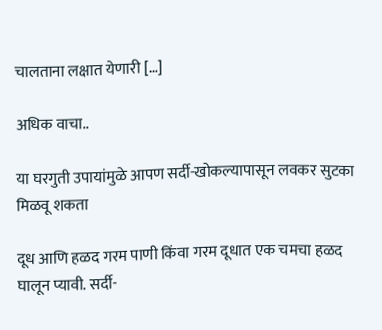चालताना लक्षात येणारी […]

अधिक वाचा..

या घरगुती उपायांमुळे आपण सर्दी-खोकल्यापासून लवकर सुटका मिळवू शकता

दूध आणि हळद गरम पाणी किंवा गरम दूधात एक चमचा हळद घालून प्यावी. सर्दी-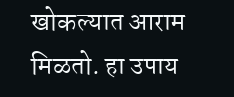खोकल्यात आराम मिळतो. हा उपाय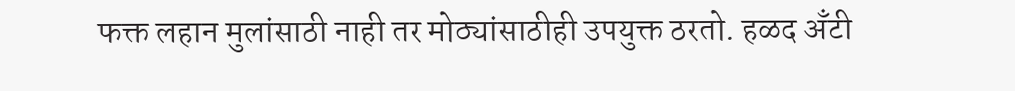फक्त लहान मुलांसाठी नाही तर मोठ्यांसाठीही उपयुक्त ठरतो. हळद अँटी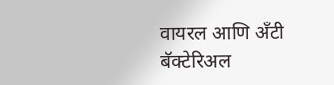वायरल आणि अँटी बॅक्टेरिअल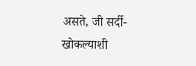असते, जी सर्दी-खोकल्याशी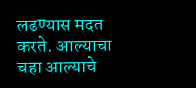लढण्यास मदत करते. आल्याचा चहा आल्याचे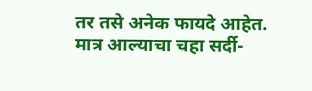तर तसे अनेक फायदे आहेत. मात्र आल्याचा चहा सर्दी-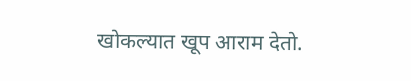खोकल्यात खूप आराम देतो.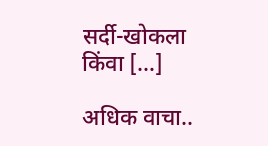सर्दी-खोकला किंवा […]

अधिक वाचा..